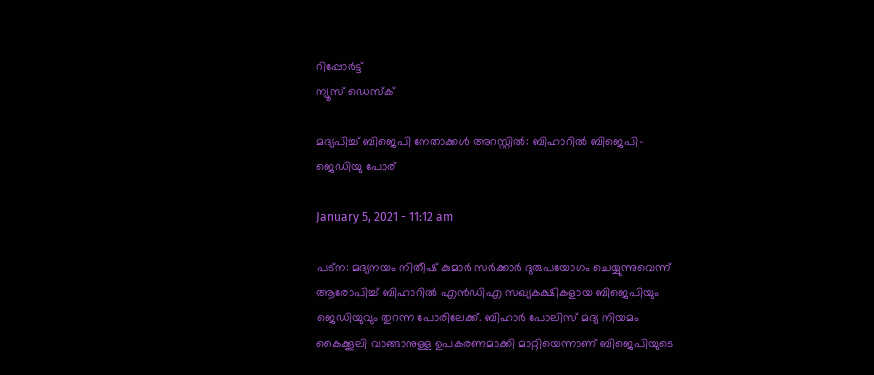റിപ്പോര്‍ട്ട്
ന്യൂസ് ഡെസ്ക്

മദ്യപിച്ച് ബിജെപി നേതാക്കള്‍ അറസ്റ്റില്‍: ബിഹാറില്‍ ബിജെപി-ജെഡിയു പോര്

January 5, 2021 - 11:12 am

പട്‌ന: മദ്യനയം നിതീഷ് കുമാര്‍ സര്‍ക്കാര്‍ ദുരുപയോഗം ചെയ്യുന്നുവെന്ന് ആരോപിച്ച് ബിഹാറില്‍ എന്‍ഡിഎ സഖ്യകക്ഷികളായ ബിജെപിയും ജെഡിയുവും തുറന്ന പോരിലേക്ക്. ബിഹാര്‍ പോലിസ് മദ്യ നിയമം കൈക്കൂലി വാങ്ങാനുള്ള ഉപകരണമാക്കി മാറ്റിയെന്നാണ് ബിജെപിയുടെ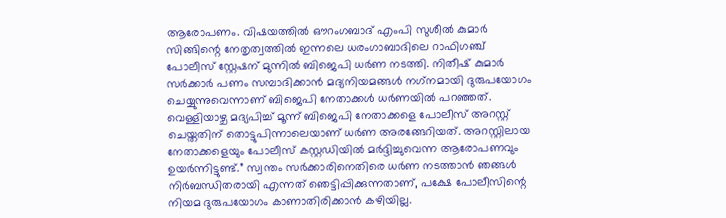ആരോപണം. വിഷയത്തില്‍ ഔറംഗബാദ് എംപി സുശീല്‍ കുമാര്‍ സിങ്ങിന്റെ നേതൃത്വത്തില്‍ ഇന്നലെ ധരംഗാബാദിലെ റാഫിഗഞ്ച് പോലീസ് സ്റ്റേഷന് മുന്നില്‍ ബിജെപി ധര്‍ണ നടത്തി. നിതീഷ് കുമാര്‍ സര്‍ക്കാര്‍ പണം സമ്പാദിക്കാന്‍ മദ്യനിയമങ്ങള്‍ നഗ്‌നമായി ദുരുപയോഗം ചെയ്യുന്നുവെന്നാണ് ബിജെപി നേതാക്കള്‍ ധര്‍ണയില്‍ പറഞ്ഞത്. വെള്ളിയാഴ്ച മദ്യപിച്ച് മൂന്ന് ബിജെപി നേതാക്കളെ പോലീസ് അറസ്റ്റ് ചെയ്തതിന് തൊട്ടുപിന്നാലെയാണ് ധര്‍ണ അരങ്ങേറിയത്. അറസ്റ്റിലായ നേതാക്കളെയും പോലീസ് കസ്റ്റഡിയില്‍ മര്‍ദ്ദിച്ചുവെന്ന ആരോപണവും ഉയര്‍ന്നിട്ടുണ്ട്.” സ്വന്തം സര്‍ക്കാരിനെതിരെ ധര്‍ണ നടത്താന്‍ ഞങ്ങള്‍ നിര്‍ബന്ധിതരായി എന്നത് ഞെട്ടിപ്പിക്കുന്നതാണ്, പക്ഷേ പോലീസിന്റെ നിയമ ദുരുപയോഗം കാണാതിരിക്കാന്‍ കഴിയില്ല.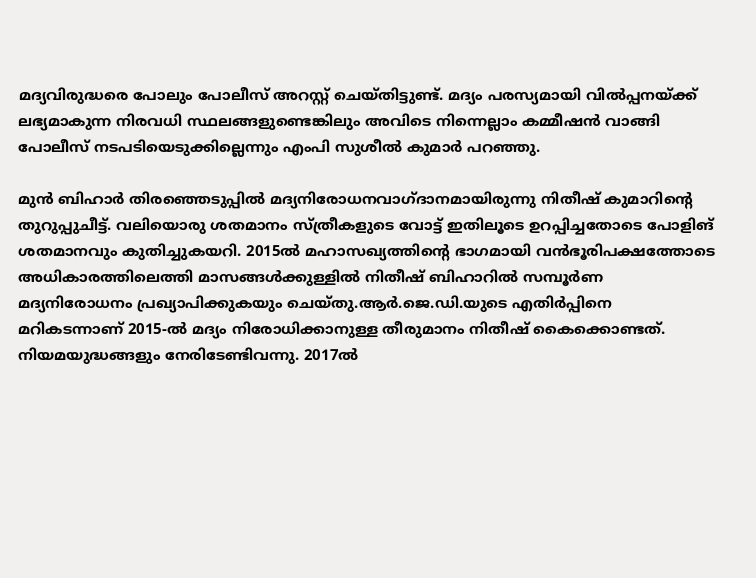മദ്യവിരുദ്ധരെ പോലും പോലീസ് അറസ്റ്റ് ചെയ്തിട്ടുണ്ട്. മദ്യം പരസ്യമായി വില്‍പ്പനയ്ക്ക് ലഭ്യമാകുന്ന നിരവധി സ്ഥലങ്ങളുണ്ടെങ്കിലും അവിടെ നിന്നെല്ലാം കമ്മീഷന്‍ വാങ്ങി പോലീസ് നടപടിയെടുക്കില്ലെന്നും എംപി സുശീല്‍ കുമാര്‍ പറഞ്ഞു.

മുന്‍ ബിഹാര്‍ തിരഞ്ഞെടുപ്പില്‍ മദ്യനിരോധനവാഗ്ദാനമായിരുന്നു നിതീഷ് കുമാറിന്റെ തുറുപ്പുചീട്ട്. വലിയൊരു ശതമാനം സ്ത്രീകളുടെ വോട്ട് ഇതിലൂടെ ഉറപ്പിച്ചതോടെ പോളിങ് ശതമാനവും കുതിച്ചുകയറി. 2015ല്‍ മഹാസഖ്യത്തിന്റെ ഭാഗമായി വന്‍ഭൂരിപക്ഷത്തോടെ അധികാരത്തിലെത്തി മാസങ്ങള്‍ക്കുള്ളില്‍ നിതീഷ് ബിഹാറില്‍ സമ്പൂര്‍ണ മദ്യനിരോധനം പ്രഖ്യാപിക്കുകയും ചെയ്തു.ആര്‍.ജെ.ഡി.യുടെ എതിര്‍പ്പിനെ മറികടന്നാണ് 2015-ല്‍ മദ്യം നിരോധിക്കാനുള്ള തീരുമാനം നിതീഷ് കൈക്കൊണ്ടത്. നിയമയുദ്ധങ്ങളും നേരിടേണ്ടിവന്നു. 2017ല്‍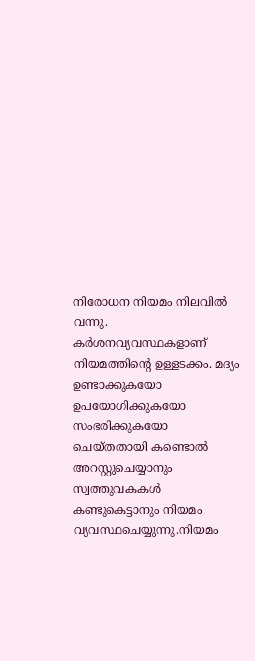നിരോധന നിയമം നിലവില്‍ വന്നു. കര്‍ശനവ്യവസ്ഥകളാണ് നിയമത്തിന്റെ ഉള്ളടക്കം. മദ്യം ഉണ്ടാക്കുകയോ ഉപയോഗിക്കുകയോ സംഭരിക്കുകയോ ചെയ്തതായി കണ്ടൊല്‍ അറസ്റ്റുചെയ്യാനും സ്വത്തുവകകള്‍ കണ്ടുകെട്ടാനും നിയമം വ്യവസ്ഥചെയ്യുന്നു.നിയമം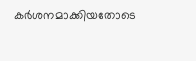കര്‍ശനമാക്കിയതോടെ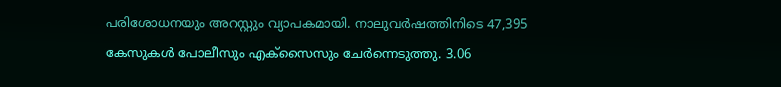പരിശോധനയും അറസ്റ്റും വ്യാപകമായി. നാലുവര്‍ഷത്തിനിടെ 47,395 കേസുകള്‍ പോലീസും എക്‌സൈസും ചേര്‍ന്നെടുത്തു. 3.06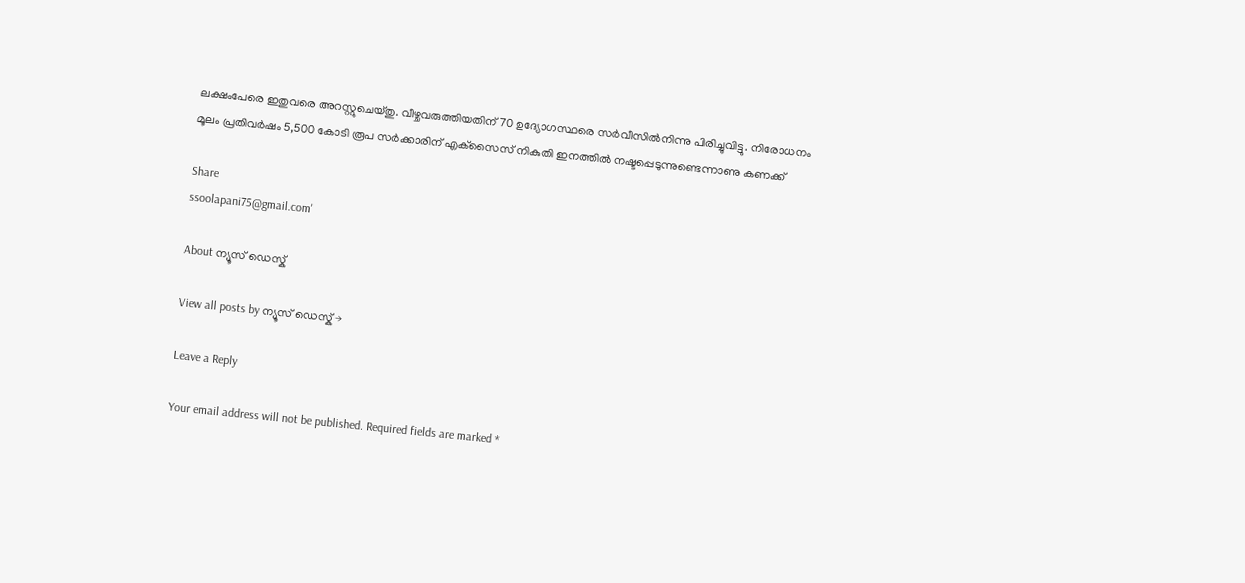ലക്ഷംപേരെ ഇതുവരെ അറസ്റ്റുചെയ്തു. വീഴ്ചവരുത്തിയതിന് 70 ഉദ്യോഗസ്ഥരെ സര്‍വീസില്‍നിന്നു പിരിച്ചുവിട്ടു. നിരോധനം മൂലം പ്രതിവര്‍ഷം 5,500 കോടി രൂപ സര്‍ക്കാരിന് എക്‌സൈസ് നികുതി ഇനത്തില്‍ നഷ്ടപ്പെടുന്നുണ്ടെന്നാണു കണക്ക്

Share
ssoolapani75@gmail.com'

About ന്യൂസ് ഡെസ്ക്

View all posts by ന്യൂസ് ഡെസ്ക് →

Leave a Reply

Your email address will not be published. Required fields are marked *